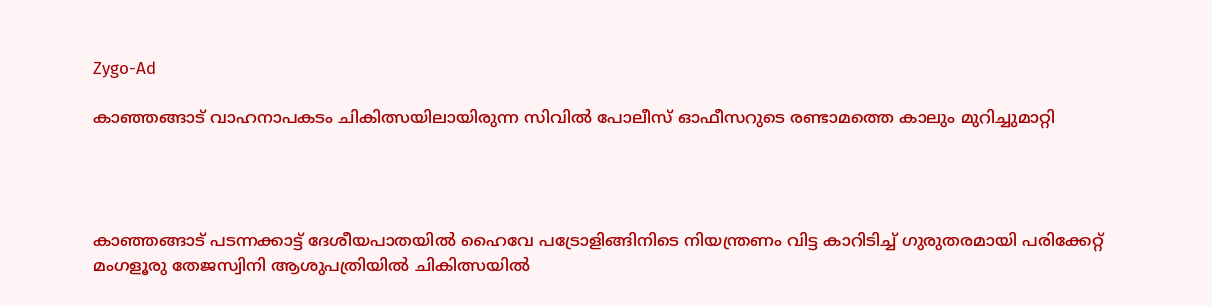Zygo-Ad

കാഞ്ഞങ്ങാട് വാഹനാപകടം ചികിത്സയിലായിരുന്ന സിവിൽ പോലീസ് ഓഫീസറുടെ രണ്ടാമത്തെ കാലും മുറിച്ചുമാറ്റി




കാഞ്ഞങ്ങാട് പടന്നക്കാട്ട് ദേശീയപാതയിൽ ഹൈവേ പട്രോളിങ്ങിനിടെ നിയന്ത്രണം വിട്ട കാറിടിച്ച് ഗുരുതരമായി പരിക്കേറ്റ് മംഗളൂരു തേജസ്വിനി ആശുപത്രിയിൽ ചികിത്സയിൽ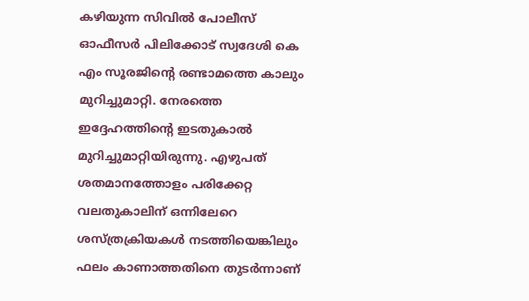കഴിയുന്ന സിവിൽ പോലീസ് ഓഫീസർ പിലിക്കോട് സ്വദേശി കെ എം സൂരജിന്റെ രണ്ടാമത്തെ കാലും മുറിച്ചുമാറ്റി. നേരത്തെ ഇദ്ദേഹത്തിന്റെ ഇടതുകാൽ മുറിച്ചുമാറ്റിയിരുന്നു. എഴുപത് ശതമാനത്തോളം പരിക്കേറ്റ വലതുകാലിന് ഒന്നിലേറെ ശസ്ത്രക്രിയകൾ നടത്തിയെങ്കിലും ഫലം കാണാത്തതിനെ തുടർന്നാണ്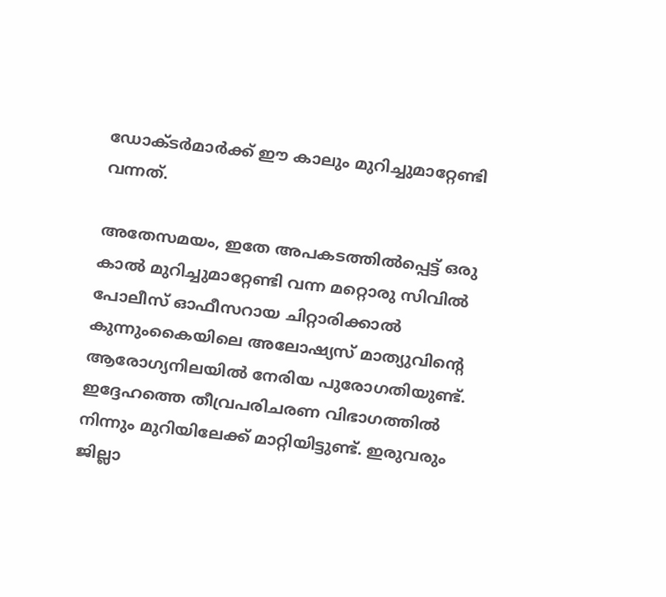ഡോക്ടർമാർക്ക് ഈ കാലും മുറിച്ചുമാറ്റേണ്ടി വന്നത്.

അതേസമയം, ഇതേ അപകടത്തിൽപ്പെട്ട് ഒരു കാൽ മുറിച്ചുമാറ്റേണ്ടി വന്ന മറ്റൊരു സിവിൽ പോലീസ് ഓഫീസറായ ചിറ്റാരിക്കാൽ കുന്നുംകൈയിലെ അലോഷ്യസ് മാത്യുവിന്റെ ആരോഗ്യനിലയിൽ നേരിയ പുരോഗതിയുണ്ട്. ഇദ്ദേഹത്തെ തീവ്രപരിചരണ വിഭാഗത്തിൽ നിന്നും മുറിയിലേക്ക് മാറ്റിയിട്ടുണ്ട്. ഇരുവരും ജില്ലാ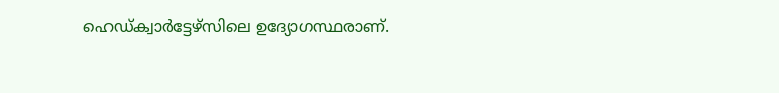ഹെഡ്ക്വാർട്ടേഴ്സിലെ ഉദ്യോഗസ്ഥരാണ്.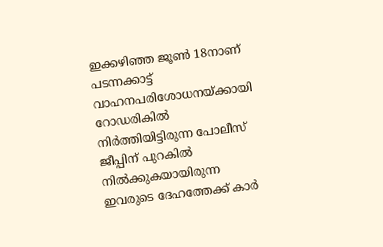ഇക്കഴിഞ്ഞ ജൂൺ 18നാണ് പടന്നക്കാട്ട് വാഹനപരിശോധനയ്ക്കായി റോഡരികിൽ നിർത്തിയിട്ടിരുന്ന പോലീസ് ജീപ്പിന് പുറകിൽ നിൽക്കുകയായിരുന്ന ഇവരുടെ ദേഹത്തേക്ക് കാർ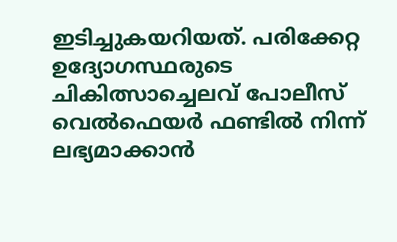ഇടിച്ചുകയറിയത്. പരിക്കേറ്റ ഉദ്യോഗസ്ഥരുടെ ചികിത്സാച്ചെലവ് പോലീസ് വെൽഫെയർ ഫണ്ടിൽ നിന്ന് ലഭ്യമാക്കാൻ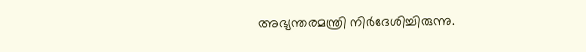അഭ്യന്തരമന്ത്രി നിർദേശിച്ചിരുന്നു.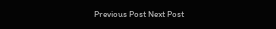Previous Post Next Post